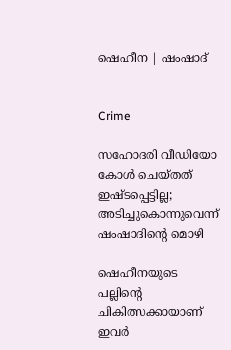ഷെഹീന | ഷംഷാദ്


Crime

സഹോദരി വീഡിയോ കോൾ ചെയ്തത് ഇഷ്ടപ്പെട്ടില്ല; അടിച്ചുകൊന്നുവെന്ന് ഷംഷാദിന്‍റെ മൊഴി

ഷെഹീനയുടെ പല്ലിന്‍റെ ചികിത്സക്കായാണ് ഇവർ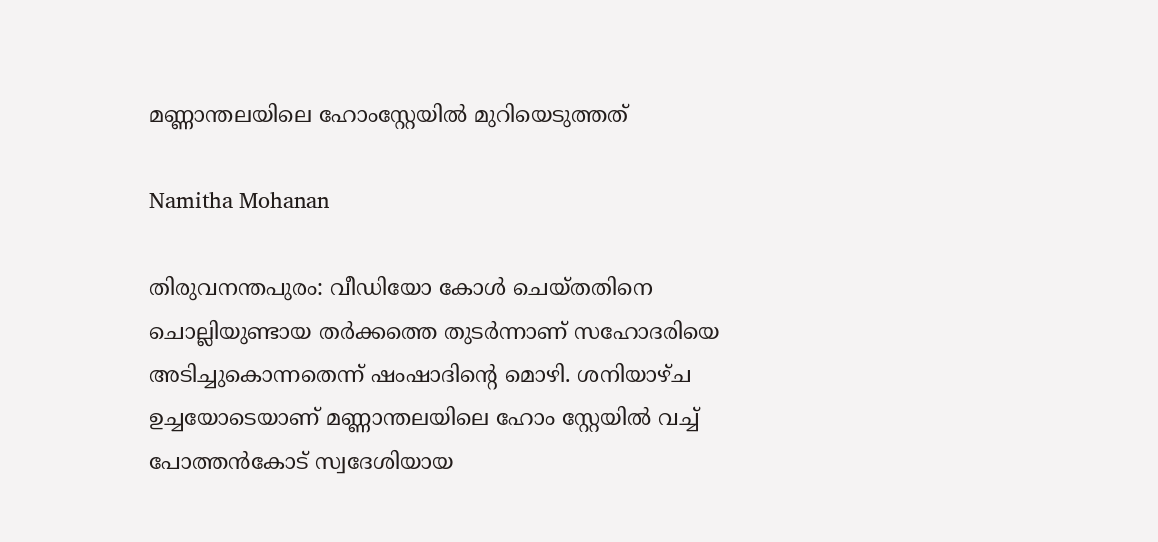മണ്ണാന്തലയിലെ ഹോംസ്റ്റേയിൽ മുറിയെടുത്തത്

Namitha Mohanan

തിരുവനന്തപുരം: വീഡിയോ കോൾ ചെയ്തതിനെ ചൊല്ലിയുണ്ടായ തർക്കത്തെ തുടർന്നാണ് സഹോദരിയെ അടിച്ചുകൊന്നതെന്ന് ഷംഷാദിന്‍റെ മൊഴി. ശനിയാഴ്ച ഉച്ചയോടെയാണ് മണ്ണാന്തലയിലെ ഹോം സ്റ്റേയിൽ വച്ച് പോത്തൻകോട് സ്വദേശിയായ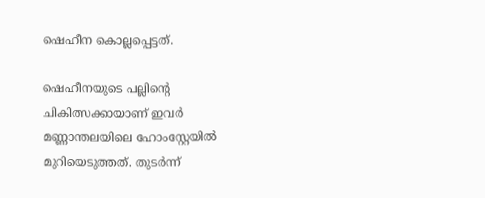ഷെഹീന കൊല്ലപ്പെട്ടത്.

ഷെഹീനയുടെ പല്ലിന്‍റെ ചികിത്സക്കായാണ് ഇവർ മണ്ണാന്തലയിലെ ഹോംസ്റ്റേയിൽ മുറിയെടുത്തത്. തുടർന്ന്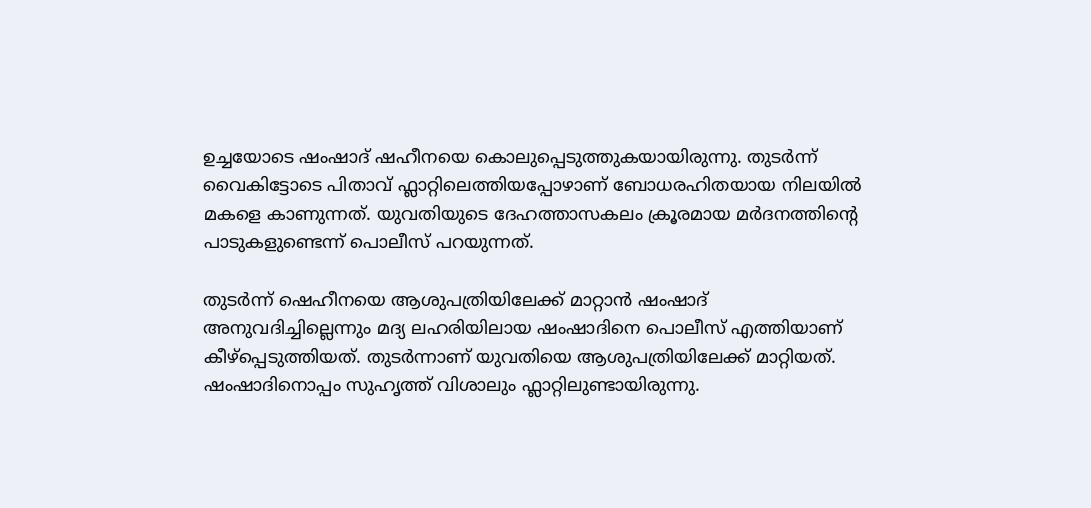ഉച്ചയോടെ ഷംഷാദ് ഷഹീനയെ കൊലുപ്പെടുത്തുകയായിരുന്നു. തുടർന്ന് വൈകിട്ടോടെ പിതാവ് ഫ്ലാറ്റിലെത്തിയപ്പോഴാണ് ബോധരഹിതയായ നിലയിൽ മകളെ കാണുന്നത്. യുവതിയുടെ ദേഹത്താസകലം ക്രൂരമായ മർദനത്തിന്‍റെ പാടുകളുണ്ടെന്ന് പൊലീസ് പറയുന്നത്.

തുടർന്ന് ഷെഹീനയെ ആശുപത്രിയിലേക്ക് മാറ്റാൻ ഷംഷാദ് അനുവദിച്ചില്ലെന്നും മദ്യ ലഹരിയിലായ ഷംഷാദിനെ പൊലീസ് എത്തിയാണ് കീഴ്പ്പെടുത്തിയത്. തുടർന്നാണ് യുവതിയെ ആശുപത്രിയിലേക്ക് മാറ്റിയത്. ഷംഷാദിനൊപ്പം സുഹൃത്ത് വിശാലും ഫ്ലാറ്റിലുണ്ടായിരുന്നു.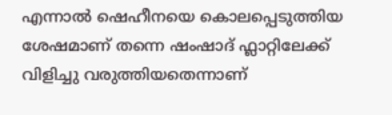എന്നാൽ ഷെഹീനയെ കൊലപ്പെടുത്തിയ ശേഷമാണ് തന്നെ ഷംഷാദ് ഫ്ലാറ്റിലേക്ക് വിളിച്ചു വരുത്തിയതെന്നാണ്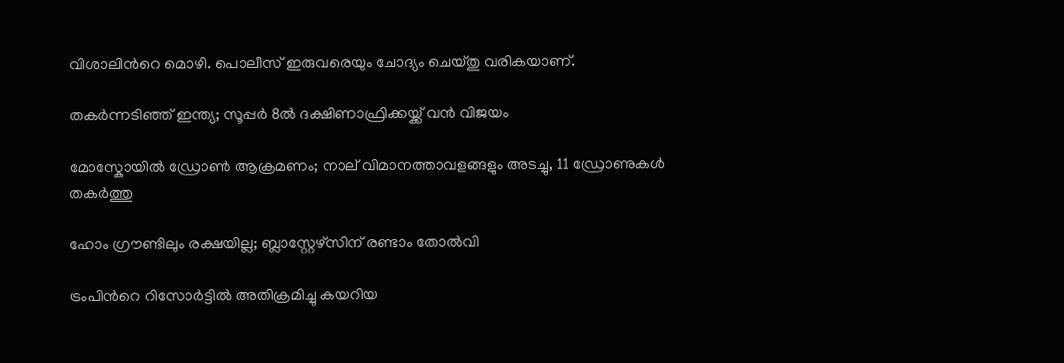വിശാലിന്‍റെ മൊഴി. പൊലീസ് ഇരുവരെയും ചോദ്യം ചെയ്തു വരികയാണ്.

തകർന്നടിഞ്ഞ് ഇന്ത്യ; സൂപ്പർ 8ൽ ദക്ഷിണാഫ്രിക്കയ്ക്ക് വൻ വിജയം

മോസ്കോയിൽ ഡ്രോൺ ആക്രമണം; നാല് വിമാനത്താവളങ്ങളും അടച്ചു, 11 ഡ്രോണുകൾ തകർത്തു

ഹോം ഗ്രൗണ്ടിലും രക്ഷയില്ല; ബ്ലാസ്റ്റേഴ്സിന് രണ്ടാം തോൽവി

ട്രംപിന്‍റെ റിസോർട്ടിൽ അതിക്രമിച്ചു കയറിയ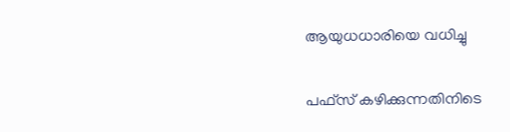ആയുധധാരിയെ വധിച്ചു

പഫ്സ് കഴിക്കുന്നതിനിടെ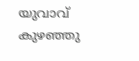യുവാവ് കുഴഞ്ഞു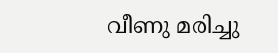വീണു മരിച്ചു